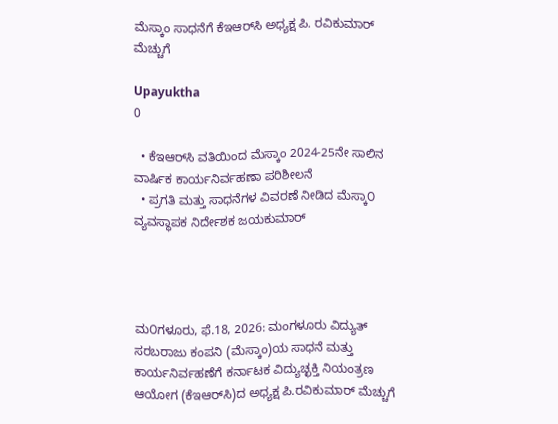ಮೆಸ್ಕಾಂ ಸಾಧನೆಗೆ ಕೆಇಆರ್‌ಸಿ ಅಧ್ಯಕ್ಷ ಪಿ. ರವಿಕುಮಾರ್ ಮೆಚ್ಚುಗೆ

Upayuktha
0

  • ಕೆಇಆರ್‌ಸಿ ವತಿಯಿಂದ ಮೆಸ್ಕಾಂ 2024-25ನೇ ಸಾಲಿನ ವಾರ್ಷಿಕ ಕಾರ್ಯನಿರ್ವಹಣಾ ಪರಿಶೀಲನೆ
  • ಪ್ರಗತಿ ಮತ್ತು ಸಾಧನೆಗಳ ವಿವರಣೆ ನೀಡಿದ ಮೆಸ್ಕಾ೦ ವ್ಯವಸ್ಥಾಪಕ ನಿರ್ದೇಶಕ ಜಯಕುಮಾರ್‌




ಮ೦ಗಳೂರು, ಫೆ.18, 2026: ಮಂಗಳೂರು ವಿದ್ಯುತ್ ಸರಬರಾಜು ಕಂಪನಿ (ಮೆಸ್ಕಾಂ)ಯ ಸಾಧನೆ ಮತ್ತು ಕಾರ್ಯನಿರ್ವಹಣೆಗೆ ಕರ್ನಾಟಕ ವಿದ್ಯುಚ್ಛಕ್ತಿ ನಿಯಂತ್ರಣ ಆಯೋಗ (ಕೆಇಆರ್‌ಸಿ)ದ ಅಧ್ಯಕ್ಷ ಪಿ.ರವಿಕುಮಾರ್ ಮೆಚ್ಚುಗೆ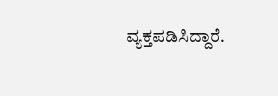ವ್ಯಕ್ತಪಡಿಸಿದ್ದಾರೆ.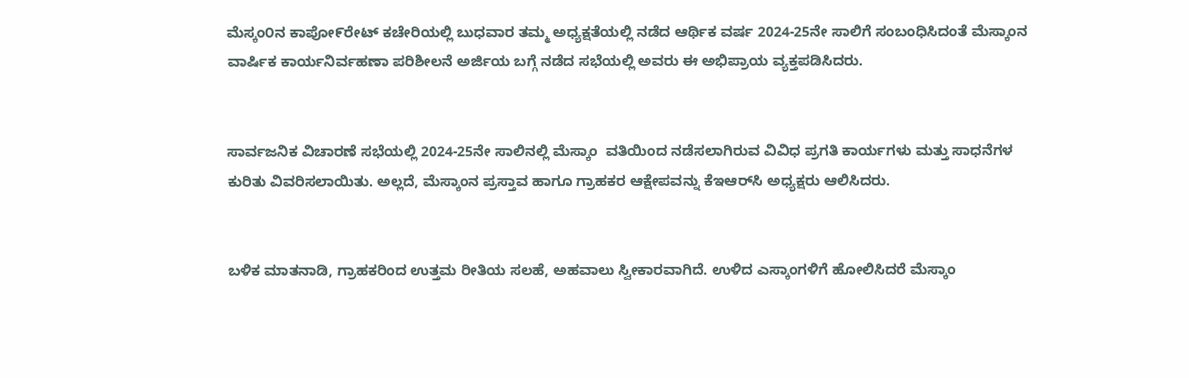ಮೆಸ್ಕಂ೦ನ ಕಾಪೋ೯ರೇಟ್‌ ಕಚೇರಿಯಲ್ಲಿ ಬುಧವಾರ ತಮ್ಮ ಅಧ್ಯಕ್ಷತೆಯಲ್ಲಿ ನಡೆದ ಆರ್ಥಿಕ ವರ್ಷ 2024-25ನೇ ಸಾಲಿಗೆ ಸಂಬಂಧಿಸಿದಂತೆ ಮೆಸ್ಕಾಂನ ವಾರ್ಷಿಕ ಕಾರ್ಯನಿರ್ವಹಣಾ ಪರಿಶೀಲನೆ ಅರ್ಜಿಯ ಬಗ್ಗೆ ನಡೆದ ಸಭೆಯಲ್ಲಿ ಅವರು ಈ‌ ಅಭಿಪ್ರಾಯ ವ್ಯಕ್ತಪಡಿಸಿದರು.


ಸಾರ್ವಜನಿಕ ವಿಚಾರಣೆ ಸಭೆಯಲ್ಲಿ 2024-25ನೇ ಸಾಲಿನಲ್ಲಿ ಮೆಸ್ಕಾಂ  ವತಿಯಿಂದ ನಡೆಸಲಾಗಿರುವ ವಿವಿಧ ಪ್ರಗತಿ ಕಾರ್ಯಗಳು ಮತ್ತು ಸಾಧನೆಗಳ ಕುರಿತು ವಿವರಿಸಲಾಯಿತು. ಅಲ್ಲದೆ, ಮೆಸ್ಕಾಂನ ಪ್ರಸ್ತಾವ ಹಾಗೂ ಗ್ರಾಹಕರ ಆಕ್ಷೇಪವನ್ನು ಕೆಇಆರ್‌ಸಿ ಅಧ್ಯಕ್ಷರು ಆಲಿಸಿದರು.


ಬಳಿಕ ಮಾತನಾಡಿ, ಗ್ರಾಹಕರಿಂದ ಉತ್ತಮ ರೀತಿಯ ಸಲಹೆ, ಅಹವಾಲು ಸ್ವೀಕಾರವಾಗಿದೆ. ಉಳಿದ ಎಸ್ಕಾಂಗಳಿಗೆ ಹೋಲಿಸಿದರೆ ಮೆಸ್ಕಾಂ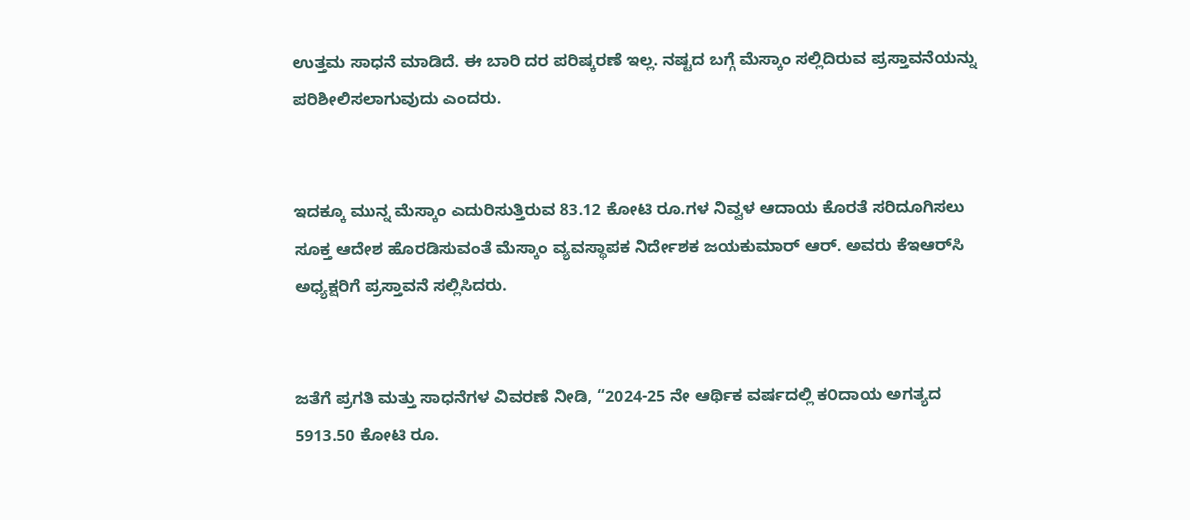ಉತ್ತಮ ಸಾಧನೆ ಮಾಡಿದೆ. ಈ ಬಾರಿ ದರ ಪರಿಷ್ಕರಣೆ ಇಲ್ಲ. ನಷ್ಟದ ಬಗ್ಗೆ ಮೆಸ್ಕಾಂ ಸಲ್ಲಿದಿರುವ ಪ್ರಸ್ತಾವನೆಯನ್ನು ಪರಿಶೀಲಿಸಲಾಗುವುದು ಎಂದರು.


ಇದಕ್ಕೂ ಮುನ್ನ ಮೆಸ್ಕಾಂ ಎದುರಿಸುತ್ತಿರುವ 83.12 ಕೋಟಿ ರೂ.ಗಳ ನಿವ್ವಳ ಆದಾಯ ಕೊರತೆ ಸರಿದೂಗಿಸಲು ಸೂಕ್ತ ಆದೇಶ ಹೊರಡಿಸುವಂತೆ ಮೆಸ್ಕಾಂ ವ್ಯವಸ್ಥಾಪಕ ನಿರ್ದೇಶಕ ಜಯಕುಮಾರ್ ಆರ್. ಅವರು ಕೆಇಆರ್‌ಸಿ ಅಧ್ಯಕ್ಷರಿಗೆ ಪ್ರಸ್ತಾವನೆ ಸಲ್ಲಿಸಿದರು.


ಜತೆಗೆ ಪ್ರಗತಿ ಮತ್ತು ಸಾಧನೆಗಳ ವಿವರಣೆ ನೀಡಿ, “2024-25 ನೇ ಆರ್ಥಿಕ ವರ್ಷದಲ್ಲಿ ಕ೦ದಾಯ ಅಗತ್ಯದ 5913.50 ಕೋಟಿ ರೂ.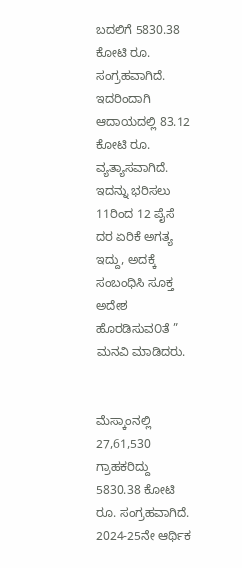ಬದಲಿಗೆ 5830.38  ಕೋಟಿ ರೂ. ಸಂಗ್ರಹವಾಗಿದೆ. ಇದರಿಂದಾಗಿ ಆದಾಯದಲ್ಲಿ 83.12 ಕೋಟಿ ರೂ. ವ್ಯತ್ಯಾಸವಾಗಿದೆ. ಇದನ್ನು ಭರಿಸಲು 11ರಿಂದ 12 ಪೈಸೆ ದರ ಏರಿಕೆ ಅಗತ್ಯ ಇದ್ದು, ಅದಕ್ಕೆ ಸಂಬಂಧಿಸಿ ಸೂಕ್ತ ಅದೇಶ ಹೊರಡಿಸುವ೦ತೆ ” ಮನವಿ ಮಾಡಿದರು.


ಮೆಸ್ಕಾಂನಲ್ಲಿ 27,61,530 ಗ್ರಾಹಕರಿದ್ದು 5830.38 ಕೋಟಿ ರೂ. ಸಂಗ್ರಹವಾಗಿದೆ. 2024-25ನೇ ಆರ್ಥಿಕ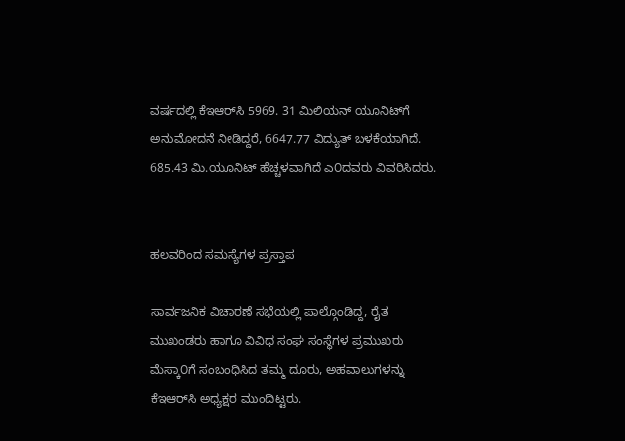ವರ್ಷದಲ್ಲಿ ಕೆಇಆರ್‌ಸಿ 5969. 31 ಮಿಲಿಯನ್ ಯೂನಿಟ್‌ಗೆ ಅನುಮೋದನೆ ನೀಡಿದ್ದರೆ, 6647.77 ವಿದ್ಯುತ್ ಬಳಕೆಯಾಗಿದೆ.  685.43 ಮಿ.ಯೂನಿಟ್ ಹೆಚ್ಚಳವಾಗಿದೆ ಎ೦ದವರು ವಿವರಿಸಿದರು.


ಹಲವರಿಂದ ಸಮಸ್ಯೆಗಳ ಪ್ರಸ್ತಾಪ

ಸಾರ್ವಜನಿಕ ವಿಚಾರಣೆ ಸಭೆಯಲ್ಲಿ ಪಾಲ್ಗೊಂಡಿದ್ದ, ರೈತ ಮುಖಂಡರು ಹಾಗೂ ವಿವಿಧ ಸಂಘ ಸಂಸ್ಥೆಗಳ ಪ್ರಮುಖರು ಮೆಸ್ಕಾ೦ಗೆ ಸಂಬಂಧಿಸಿದ ತಮ್ಮ ದೂರು, ಅಹವಾಲುಗಳನ್ನು ಕೆಇಆರ್‌ಸಿ ಅಧ್ಯಕ್ಷರ ಮುಂದಿಟ್ಟರು.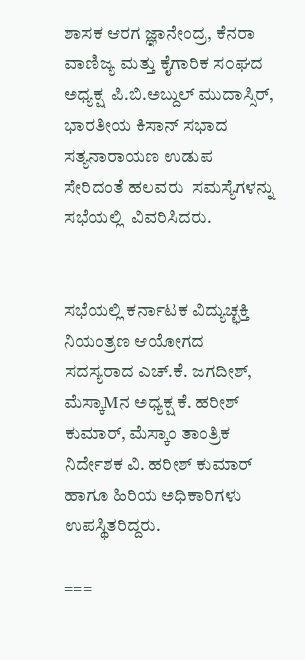ಶಾಸಕ ಆರಗ ಜ್ಞಾನೇಂದ್ರ, ಕೆನರಾ ವಾಣಿಜ್ಯ ಮತ್ತು ಕೈಗಾರಿಕ ಸ೦ಘದ ಅಧ್ಯಕ್ಷ  ಪಿ.ಬಿ.ಅಬ್ದುಲ್‌ ಮುದಾಸ್ಸಿರ್‌, ಭಾರತೀಯ ಕಿಸಾನ್‌ ಸಭಾದ  ಸತ್ಯನಾರಾಯಣ ಉಡುಪ ಸೇರಿದಂತೆ ಹಲವರು  ಸಮಸ್ಯೆಗಳನ್ನು ಸಭೆಯಲ್ಲಿ  ವಿವರಿಸಿದರು.


ಸಭೆಯಲ್ಲಿ ಕರ್ನಾಟಕ ವಿದ್ಯುಚ್ಛಕ್ತಿ ನಿಯಂತ್ರಣ ಆಯೋಗದ ಸದಸ್ಯರಾದ ಎಚ್.ಕೆ. ಜಗದೀಶ್, ಮೆಸ್ಕಾMನ ಅಧ್ಯಕ್ಷ ಕೆ. ಹರೀಶ್‌ ಕುಮಾರ್‌, ಮೆಸ್ಕಾಂ ತಾಂತ್ರಿಕ ನಿರ್ದೇಶಕ ವಿ. ಹರೀಶ್‌ ಕುಮಾರ್‌ ಹಾಗೂ ಹಿರಿಯ ಅಧಿಕಾರಿಗಳು ಉಪಸ್ಥಿತರಿದ್ದರು.

===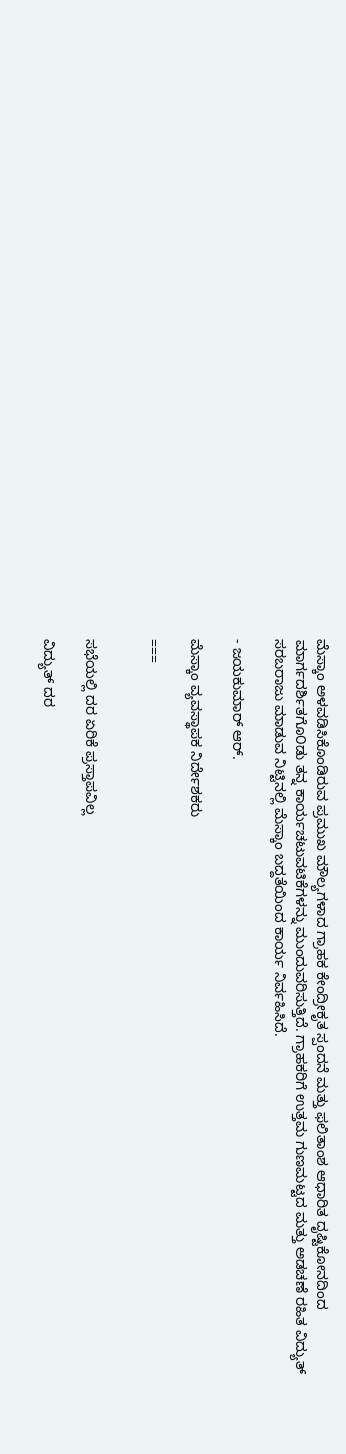ಮೆಸ್ಕಾಂ ಅಳವಡಿಸಿಕೊಂಡಿರುವ ಪ್ರಮುಖ ಮೌಲ್ಯಗಳಾದ ಗ್ರಾಹಕ ಕೇಂದ್ರೀಕೃತ ಸ್ಪಂದನೆ ಮತ್ತು ಫಲಿತಾಂಶ ಆಧಾರಿತ ದೃಷ್ಟಿಕೋನದಿಂದ  ಮಾರ್ಗದರ್ಶಿತಗೊ೦ಡು ತನ್ನ ಕಾರ್ಯಚಟುವಟಿಕೆಗಳನ್ನು ಮುಂದುವರಿಸುತ್ತಿದೆ. ಗ್ರಾಹಕರಿಗೆ ಉತ್ತಮ ಗುಣಮಟ್ಟದ ಮತ್ತು ಅಡಚಣೆ ರಹಿತ ವಿದ್ಯುತ್ ಸರಬರಾಜು ಮಾಡುವ ನಿಟ್ಟಿನಲ್ಲಿ ಮೆಸ್ಕಾಂ ಬದ್ದತೆಯಿಂದ ಕಾರ್ಯ ನಿರ್ವಹಿಸಿದೆ.

- ಜಯಕುಮಾರ್‌ ಆರ್.

ಮೆಸ್ಕಾಂ ವ್ಯವಸ್ಥಾಪಕ ನಿರ್ದೇಶಕರು

===


ಸಭೆಯಲ್ಲಿ ದರ ಏರಿಕೆ ಪ್ರಸ್ತಾಪವಿಲ್ಲ

ವಿದ್ಯುತ್ ದರ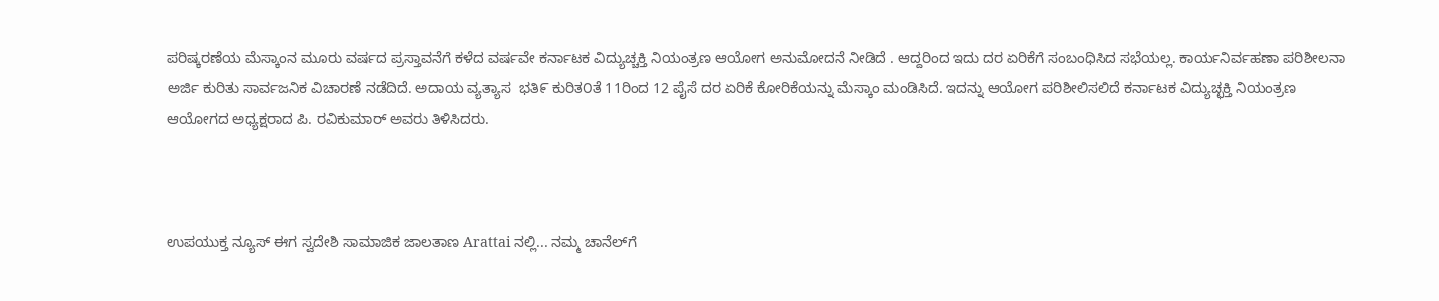ಪರಿಷ್ಕರಣೆಯ ಮೆಸ್ಕಾಂನ ಮೂರು ವರ್ಷದ ಪ್ರಸ್ತಾವನೆಗೆ ಕಳೆದ ವರ್ಷವೇ ಕರ್ನಾಟಕ ವಿದ್ಯುಚ್ಚಕ್ತಿ ನಿಯಂತ್ರಣ ಆಯೋಗ ಅನುಮೋದನೆ ನೀಡಿದೆ . ಆದ್ದರಿಂದ ಇದು ದರ ಏರಿಕೆಗೆ ಸಂಬಂಧಿಸಿದ ಸಭೆಯಲ್ಲ. ಕಾರ್ಯನಿರ್ವಹಣಾ ಪರಿಶೀಲನಾ ಅರ್ಜಿ ಕುರಿತು ಸಾರ್ವಜನಿಕ ವಿಚಾರಣೆ ನಡೆದಿದೆ. ಅದಾಯ ವ್ಯತ್ಯಾಸ  ಭತಿ೯ ಕುರಿತ೦ತೆ 11ರಿಂದ 12 ಪೈಸೆ ದರ ಏರಿಕೆ ಕೋರಿಕೆಯನ್ನು ಮೆಸ್ಕಾಂ ಮಂಡಿಸಿದೆ. ಇದನ್ನು ಆಯೋಗ ಪರಿಶೀಲಿಸಲಿದೆ ಕರ್ನಾಟಕ ವಿದ್ಯುಚ್ಛಕ್ತಿ ನಿಯಂತ್ರಣ ಆಯೋಗದ ಅಧ್ಯಕ್ಷರಾದ ಪಿ. ರವಿಕುಮಾರ್ ಅವರು ತಿಳಿಸಿದರು.



ಉಪಯುಕ್ತ ನ್ಯೂಸ್ ಈಗ ಸ್ವದೇಶಿ ಸಾಮಾಜಿಕ ಜಾಲತಾಣ Arattai ನಲ್ಲಿ... ನಮ್ಮ ಚಾನೆಲ್‌ಗೆ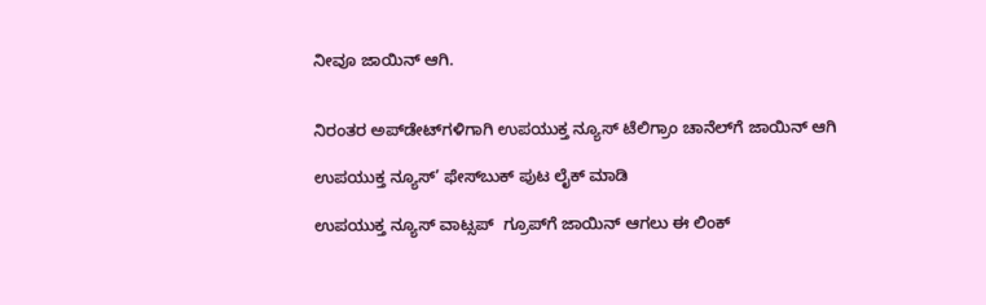ನೀವೂ ಜಾಯಿನ್ ಆಗಿ.


ನಿರಂತರ ಅಪ್‌ಡೇಟ್‌ಗಳಿಗಾಗಿ ಉಪಯುಕ್ತ ನ್ಯೂಸ್‌ ಟೆಲಿಗ್ರಾಂ ಚಾನೆಲ್‌ಗೆ ಜಾಯಿನ್‌ ಆಗಿ

ಉಪಯುಕ್ತ ನ್ಯೂಸ್‌’ ಫೇಸ್‌ಬುಕ್ ಪುಟ ಲೈಕ್ ಮಾಡಿ

ಉಪಯುಕ್ತ ನ್ಯೂಸ್‌ ವಾಟ್ಸಪ್‌  ಗ್ರೂಪ್‌ಗೆ ಜಾಯಿನ್ ಆಗಲು ಈ ಲಿಂಕ್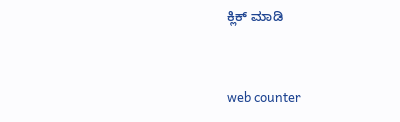ಕ್ಲಿಕ್ ಮಾಡಿ


web counter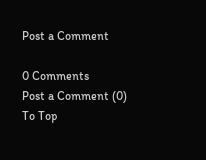Post a Comment

0 Comments
Post a Comment (0)
To Top